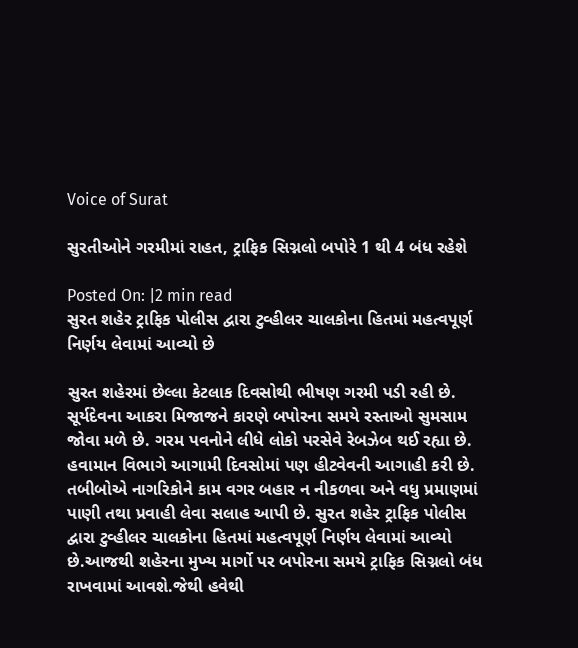Voice of Surat

સુરતીઓને ગરમીમાં રાહત, ટ્રાફિક સિગ્નલો બપોરે 1 થી 4 બંધ રહેશે

Posted On: |2 min read
સુરત શહેર ટ્રાફિક પોલીસ દ્વારા ટુવ્હીલર ચાલકોના હિતમાં મહત્વપૂર્ણ નિર્ણય લેવામાં આવ્યો છે

સુરત શહેરમાં છેલ્લા કેટલાક દિવસોથી ભીષણ ગરમી પડી રહી છે. સૂર્યદેવના આકરા મિજાજને કારણે બપોરના સમયે રસ્તાઓ સુમસામ જોવા મળે છે. ગરમ પવનોને લીધે લોકો પરસેવે રેબઝેબ થઈ રહ્યા છે. હવામાન વિભાગે આગામી દિવસોમાં પણ હીટવેવની આગાહી કરી છે. તબીબોએ નાગરિકોને કામ વગર બહાર ન નીકળવા અને વધુ પ્રમાણમાં પાણી તથા પ્રવાહી લેવા સલાહ આપી છે. સુરત શહેર ટ્રાફિક પોલીસ દ્વારા ટુવ્હીલર ચાલકોના હિતમાં મહત્વપૂર્ણ નિર્ણય લેવામાં આવ્યો છે.આજથી શહેરના મુખ્ય માર્ગો પર બપોરના સમયે ટ્રાફિક સિગ્નલો બંધ રાખવામાં આવશે.જેથી હવેથી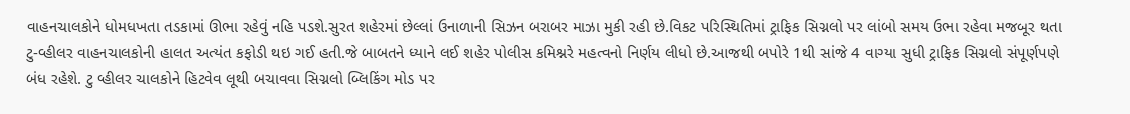વાહનચાલકોને ધોમધખતા તડકામાં ઊભા રહેવું નહિ પડશે.સુરત શહેરમાં છેલ્લાં ઉનાળાની સિઝન બરાબર માઝા મુકી રહી છે.વિકટ પરિસ્થિતિમાં ટ્રાફિક સિગ્નલો પર લાંબો સમય ઉભા રહેવા મજબૂર થતા ટુ-વ્હીલર વાહનચાલકોની હાલત અત્યંત કફોડી થઇ ગઈ હતી.જે બાબતને ધ્યાને લઈ શહેર પોલીસ કમિશ્નરે મહત્વનો નિર્ણય લીધો છે.આજથી બપોરે 1થી સાંજે 4 વાગ્યા સુધી ટ્રાફિક સિગ્નલો સંપૂર્ણપણે બંધ રહેશે. ટુ વ્હીલર ચાલકોને હિટવેવ લૂથી બચાવવા સિગ્નલો બ્લિકિંગ મોડ પર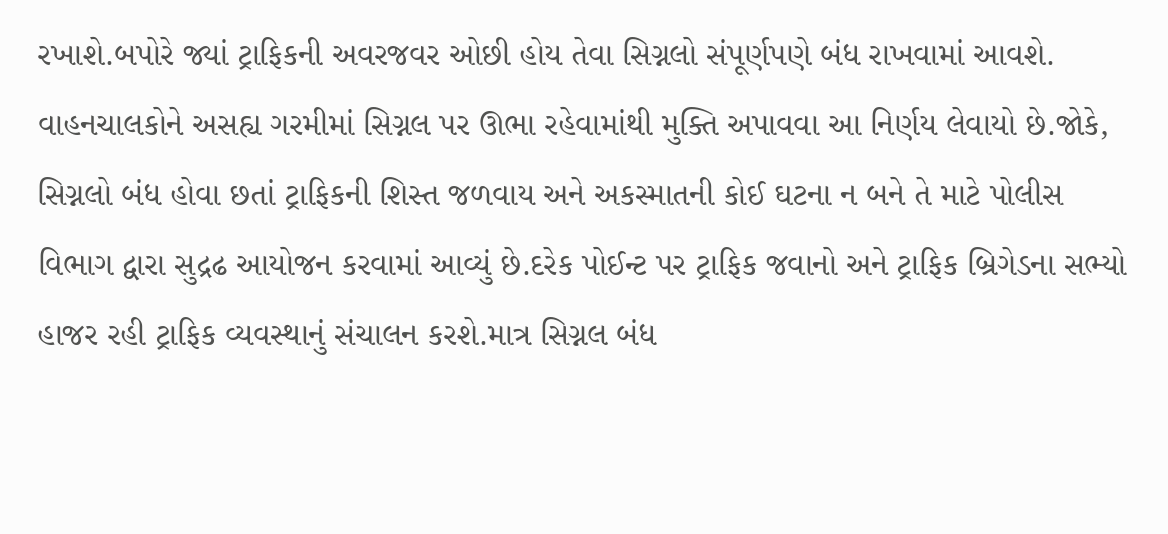રખાશે.બપોરે જ્યાં ટ્રાફિકની અવરજવર ઓછી હોય તેવા સિગ્નલો સંપૂર્ણપણે બંધ રાખવામાં આવશે. વાહનચાલકોને અસહ્ય ગરમીમાં સિગ્નલ પર ઊભા રહેવામાંથી મુક્તિ અપાવવા આ નિર્ણય લેવાયો છે.જોકે, સિગ્નલો બંધ હોવા છતાં ટ્રાફિકની શિસ્ત જળવાય અને અકસ્માતની કોઈ ઘટના ન બને તે માટે પોલીસ વિભાગ દ્વારા સુદ્રઢ આયોજન કરવામાં આવ્યું છે.દરેક પોઈન્ટ પર ટ્રાફિક જવાનો અને ટ્રાફિક બ્રિગેડના સભ્યો હાજર રહી ટ્રાફિક વ્યવસ્થાનું સંચાલન કરશે.માત્ર સિગ્નલ બંધ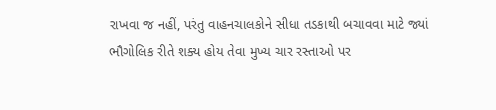રાખવા જ નહીં, પરંતુ વાહનચાલકોને સીધા તડકાથી બચાવવા માટે જ્યાં ભૌગોલિક રીતે શક્ય હોય તેવા મુખ્ય ચાર રસ્તાઓ પર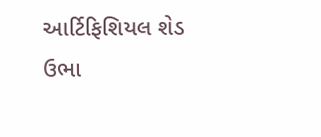આર્ટિફિશિયલ શેડ ઉભા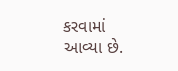કરવામાં આવ્યા છે.